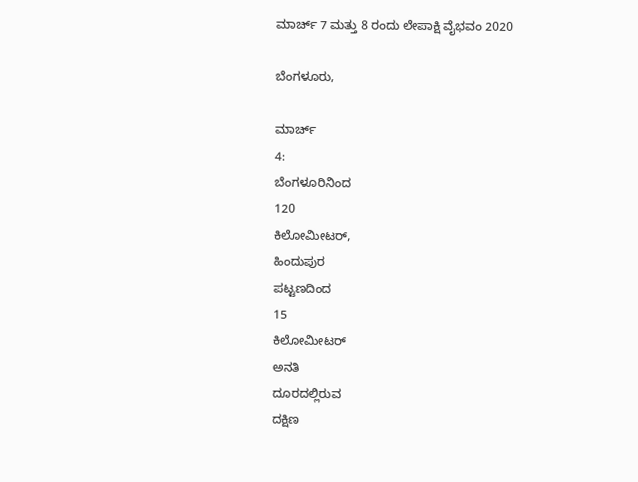ಮಾರ್ಚ್‌ 7 ಮತ್ತು 8 ರಂದು ಲೇಪಾಕ್ಷಿ ವೈಭವಂ 2020

ಬೆಂಗಳೂರು,

ಮಾರ್ಚ್
4:
ಬೆಂಗಳೂರಿನಿಂದ
120
ಕಿಲೋಮೀಟರ್,
ಹಿಂದುಪುರ
ಪಟ್ಟಣದಿಂದ
15
ಕಿಲೋಮೀಟರ್
ಅನತಿ
ದೂರದಲ್ಲಿರುವ
ದಕ್ಷಿಣ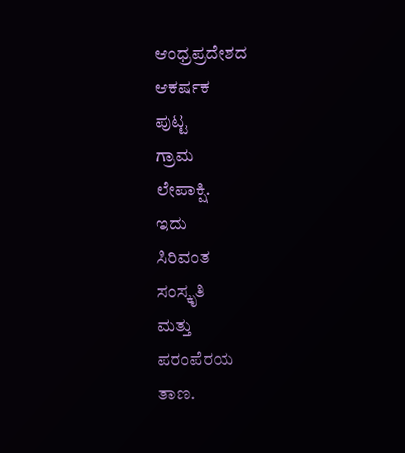ಆಂಧ್ರಪ್ರದೇಶದ
ಆಕರ್ಷಕ
ಪುಟ್ಟ
ಗ್ರಾಮ
ಲೇಪಾಕ್ಷಿ.
ಇದು
ಸಿರಿವಂತ
ಸಂಸ್ಕೃತಿ
ಮತ್ತು
ಪರಂಪೆರಯ
ತಾಣ.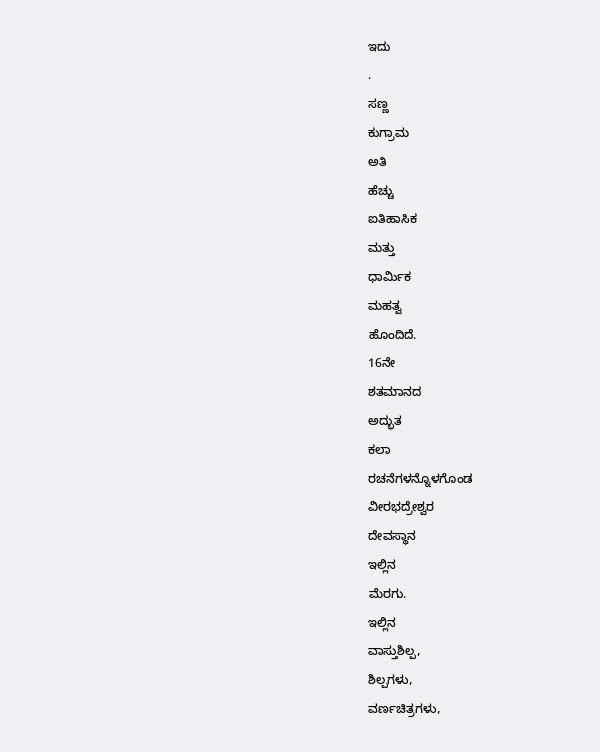ಇದು
.
ಸಣ್ಣ
ಕುಗ್ರಾಮ
ಅತಿ
ಹೆಚ್ಚು
ಐತಿಹಾಸಿಕ
ಮತ್ತು
ಧಾರ್ಮಿಕ
ಮಹತ್ವ
ಹೊಂದಿದೆ.
16ನೇ
ಶತಮಾನದ
ಅದ್ಭುತ
ಕಲಾ
ರಚನೆಗಳನ್ನೊಳಗೊಂಡ
ವೀರಭದ್ರೇಶ್ವರ
ದೇವಸ್ಥಾನ
ಇಲ್ಲಿನ
ಮೆರಗು.
ಇಲ್ಲಿನ
ವಾಸ್ತುಶಿಲ್ಪ,
ಶಿಲ್ಪಗಳು,
ವರ್ಣಚಿತ್ರಗಳು,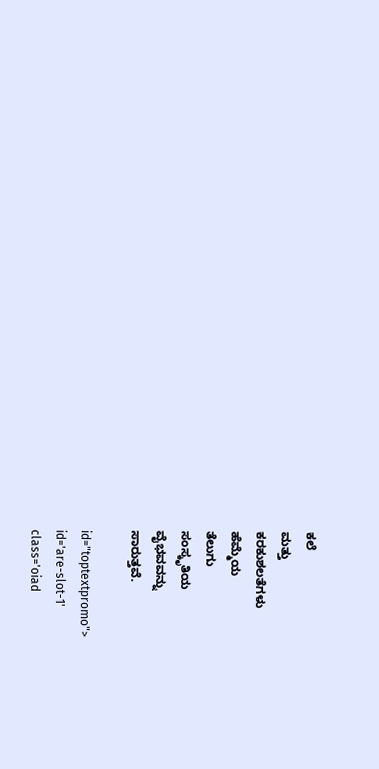ಕಲೆ
ಮತ್ತು
ಕರಕುಶಲತೆಗಳು
ಹೆಮ್ಮೆಯ
ತೆಲುಗು
ಸಂಸ್ಕೃತಿಯ
ವೈಭವವನ್ನು
ಸಾರುತ್ತವೆ.

id="toptextpromo">
id='are-slot-1'
class='oiad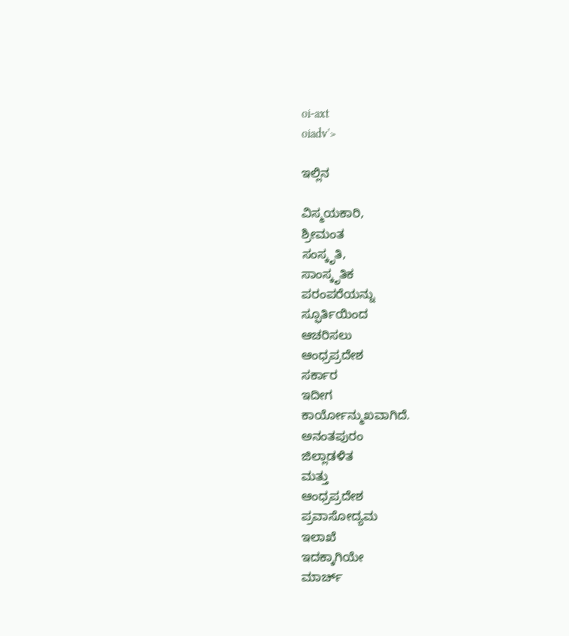oi-axt
oiadv'>

ಇಲ್ಲಿನ

ವಿಸ್ಮಯಕಾರಿ,
ಶ್ರೀಮಂತ
ಸಂಸ್ಕೃತಿ,
ಸಾಂಸ್ಕೃತಿಕ
ಪರಂಪರೆಯನ್ನು
ಸ್ಫೂರ್ತಿಯಿಂದ
ಆಚರಿಸಲು
ಆಂಧ್ರಪ್ರದೇಶ
ಸರ್ಕಾರ
ಇದೀಗ
ಕಾರ್ಯೋನ್ಮುಖವಾಗಿದೆ.
ಅನಂತಪುರಂ
ಜಿಲ್ಲಾಡಳಿತ
ಮತ್ತು
ಆಂಧ್ರಪ್ರದೇಶ
ಪ್ರವಾಸೋದ್ಯಮ
ಇಲಾಖೆ
ಇದಕ್ಕಾಗಿಯೇ
ಮಾರ್ಚ್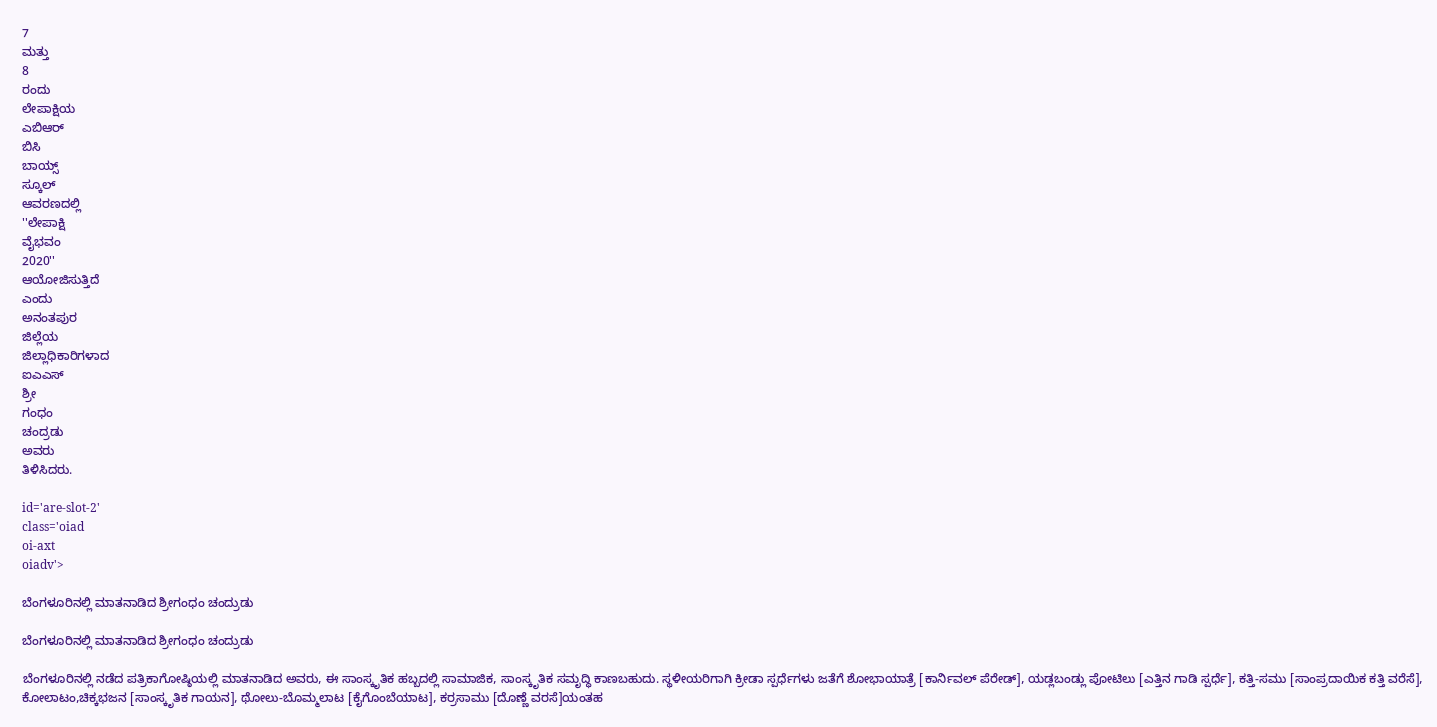7
ಮತ್ತು
8
ರಂದು
ಲೇಪಾಕ್ಷಿಯ
ಎಬಿಆರ್
ಬಿಸಿ
ಬಾಯ್ಸ್
ಸ್ಕೂಲ್
ಆವರಣದಲ್ಲಿ
''ಲೇಪಾಕ್ಷಿ
ವೈಭವಂ
2020''
ಆಯೋಜಿಸುತ್ತಿದೆ
ಎಂದು
ಅನಂತಪುರ
ಜಿಲ್ಲೆಯ
ಜಿಲ್ಲಾಧಿಕಾರಿಗಳಾದ
ಐಎಎಸ್‌
ಶ್ರೀ
ಗಂಧಂ
ಚಂದ್ರಡು
ಅವರು
ತಿಳಿಸಿದರು.

id='are-slot-2'
class='oiad
oi-axt
oiadv'>

ಬೆಂಗಳೂರಿನಲ್ಲಿ ಮಾತನಾಡಿದ ಶ್ರೀಗಂಧಂ ಚಂದ್ರುಡು

ಬೆಂಗಳೂರಿನಲ್ಲಿ ಮಾತನಾಡಿದ ಶ್ರೀಗಂಧಂ ಚಂದ್ರುಡು

ಬೆಂಗಳೂರಿನಲ್ಲಿ ನಡೆದ ಪತ್ರಿಕಾಗೋಷ್ಠಿಯಲ್ಲಿ ಮಾತನಾಡಿದ ಅವರು, ಈ ಸಾಂಸ್ಕೃತಿಕ ಹಬ್ಬದಲ್ಲಿ ಸಾಮಾಜಿಕ, ಸಾಂಸ್ಕೃತಿಕ ಸಮೃದ್ಧಿ ಕಾಣಬಹುದು. ಸ್ಥಳೀಯರಿಗಾಗಿ ಕ್ರೀಡಾ ಸ್ಪರ್ಧೆಗಳು ಜತೆಗೆ ಶೋಭಾಯಾತ್ರೆ [ಕಾರ್ನಿವಲ್ ಪೆರೇಡ್], ಯಡ್ಲಬಂಡ್ಲು ಪೋಟಿಲು [ಎತ್ತಿನ ಗಾಡಿ ಸ್ಪರ್ಧೆ], ಕತ್ತಿ-ಸಮು [ಸಾಂಪ್ರದಾಯಿಕ ಕತ್ತಿ ವರೆಸೆ], ಕೋಲಾಟಂ,ಚಿಕ್ಕಭಜನ [ಸಾಂಸ್ಕೃತಿಕ ಗಾಯನ], ಥೋಲು-ಬೊಮ್ಮಲಾಟ [ಕೈಗೊಂಬೆಯಾಟ], ಕರ್ರಸಾಮು [ದೊಣ್ಣೆ ವರಸೆ]ಯಂತಹ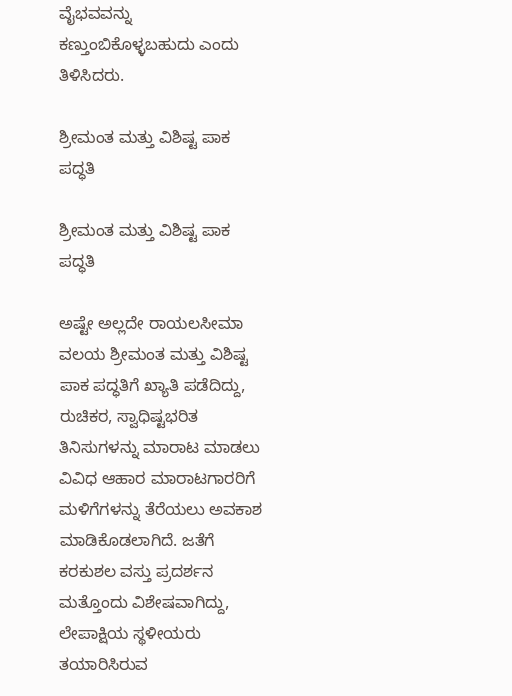ವೈಭವವನ್ನು ಕಣ್ತುಂಬಿಕೊಳ್ಳಬಹುದು ಎಂದು ತಿಳಿಸಿದರು.

ಶ್ರೀಮಂತ ಮತ್ತು ವಿಶಿಷ್ಟ ಪಾಕ ಪದ್ಧತಿ

ಶ್ರೀಮಂತ ಮತ್ತು ವಿಶಿಷ್ಟ ಪಾಕ ಪದ್ಧತಿ

ಅಷ್ಟೇ ಅಲ್ಲದೇ ರಾಯಲಸೀಮಾ ವಲಯ ಶ್ರೀಮಂತ ಮತ್ತು ವಿಶಿಷ್ಟ ಪಾಕ ಪದ್ಧತಿಗೆ ಖ್ಯಾತಿ ಪಡೆದಿದ್ದು, ರುಚಿಕರ, ಸ್ವಾಧಿಷ್ಟಭರಿತ ತಿನಿಸುಗಳನ್ನು ಮಾರಾಟ ಮಾಡಲು ವಿವಿಧ ಆಹಾರ ಮಾರಾಟಗಾರರಿಗೆ ಮಳಿಗೆಗಳನ್ನು ತೆರೆಯಲು ಅವಕಾಶ ಮಾಡಿಕೊಡಲಾಗಿದೆ. ಜತೆಗೆ ಕರಕುಶಲ ವಸ್ತು ಪ್ರದರ್ಶನ ಮತ್ತೊಂದು ವಿಶೇಷವಾಗಿದ್ದು, ಲೇಪಾಕ್ಷಿಯ ಸ್ಥಳೀಯರು ತಯಾರಿಸಿರುವ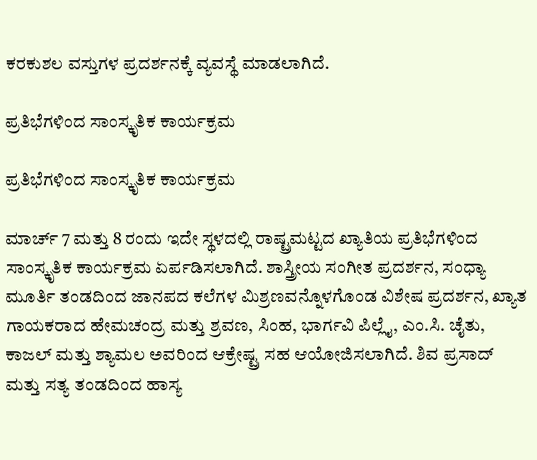ಕರಕುಶಲ ವಸ್ತುಗಳ ಪ್ರದರ್ಶನಕ್ಕೆ ವ್ಯವಸ್ಥೆ ಮಾಡಲಾಗಿದೆ.

ಪ್ರತಿಭೆಗಳಿಂದ ಸಾಂಸ್ಕೃತಿಕ ಕಾರ್ಯಕ್ರಮ

ಪ್ರತಿಭೆಗಳಿಂದ ಸಾಂಸ್ಕೃತಿಕ ಕಾರ್ಯಕ್ರಮ

ಮಾರ್ಚ್ 7 ಮತ್ತು 8 ರಂದು ಇದೇ ಸ್ಥಳದಲ್ಲಿ ರಾಷ್ಟ್ರಮಟ್ಟದ ಖ್ಯಾತಿಯ ಪ್ರತಿಭೆಗಳಿಂದ ಸಾಂಸ್ಕೃತಿಕ ಕಾರ್ಯಕ್ರಮ ಏರ್ಪಡಿಸಲಾಗಿದೆ. ಶಾಸ್ತ್ರೀಯ ಸಂಗೀತ ಪ್ರದರ್ಶನ, ಸಂಧ್ಯಾ ಮೂರ್ತಿ ತಂಡದಿಂದ ಜಾನಪದ ಕಲೆಗಳ ಮಿಶ್ರಣವನ್ನೊಳಗೊಂಡ ವಿಶೇಷ ಪ್ರದರ್ಶನ, ಖ್ಯಾತ ಗಾಯಕರಾದ ಹೇಮಚಂದ್ರ ಮತ್ತು ಶ್ರವಣ, ಸಿಂಹ, ಭಾರ್ಗವಿ ಪಿಲ್ಲೈ, ಎಂ.ಸಿ. ಚೈತು, ಕಾಜಲ್ ಮತ್ತು ಶ್ಯಾಮಲ ಅವರಿಂದ ಆಕ್ರೇಷ್ಟ್ರ ಸಹ ಆಯೋಜಿಸಲಾಗಿದೆ. ಶಿವ ಪ್ರಸಾದ್ ಮತ್ತು ಸತ್ಯ ತಂಡದಿಂದ ಹಾಸ್ಯ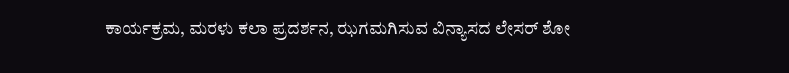ಕಾರ್ಯಕ್ರಮ, ಮರಳು ಕಲಾ ಪ್ರದರ್ಶನ, ಝಗಮಗಿಸುವ ವಿನ್ಯಾಸದ ಲೇಸರ್ ಶೋ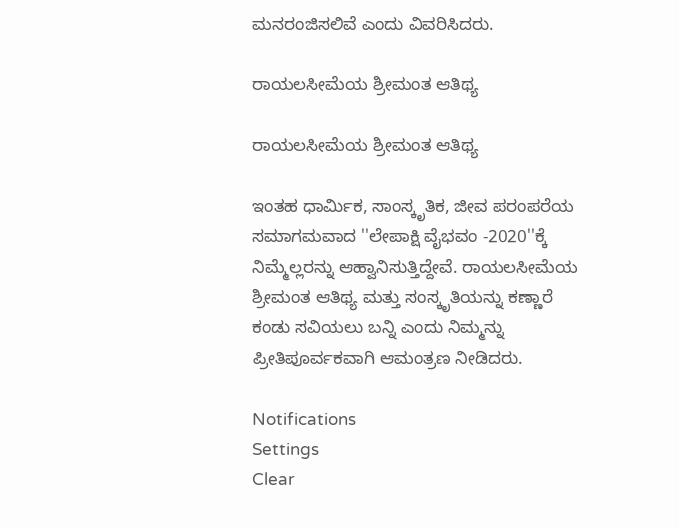ಮನರಂಜಿಸಲಿವೆ ಎಂದು ವಿವರಿಸಿದರು.

ರಾಯಲಸೀಮೆಯ ಶ್ರೀಮಂತ ಆತಿಥ್ಯ

ರಾಯಲಸೀಮೆಯ ಶ್ರೀಮಂತ ಆತಿಥ್ಯ

ಇಂತಹ ಧಾರ್ಮಿಕ, ಸಾಂಸ್ಕೃತಿಕ, ಜೀವ ಪರಂಪರೆಯ ಸಮಾಗಮವಾದ ''ಲೇಪಾಕ್ಷಿ ವೈಭವಂ -2020''ಕ್ಕೆ ನಿಮ್ಮೆಲ್ಲರನ್ನು ಆಹ್ವಾನಿಸುತ್ತಿದ್ದೇವೆ. ರಾಯಲಸೀಮೆಯ ಶ್ರೀಮಂತ ಆತಿಥ್ಯ ಮತ್ತು ಸಂಸ್ಕೃತಿಯನ್ನು ಕಣ್ಣಾರೆ ಕಂಡು ಸವಿಯಲು ಬನ್ನಿ ಎಂದು ನಿಮ್ಮನ್ನು ಪ್ರೀತಿಪೂರ್ವಕವಾಗಿ ಆಮಂತ್ರಣ ನೀಡಿದರು.

Notifications
Settings
Clear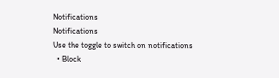Notifications
Notifications
Use the toggle to switch on notifications
  • Block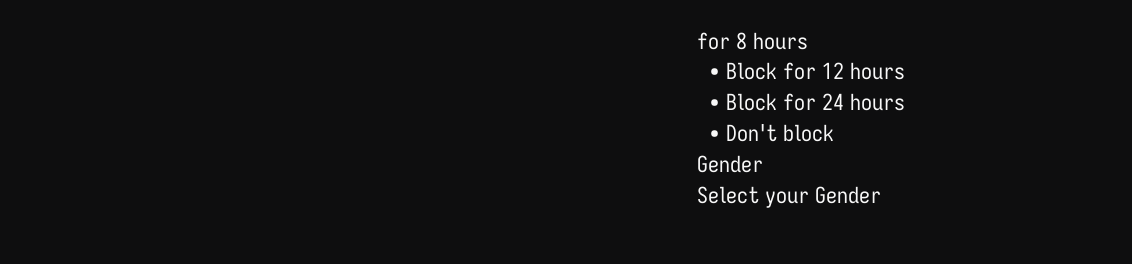for 8 hours
  • Block for 12 hours
  • Block for 24 hours
  • Don't block
Gender
Select your Gender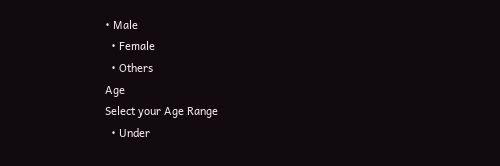• Male
  • Female
  • Others
Age
Select your Age Range
  • Under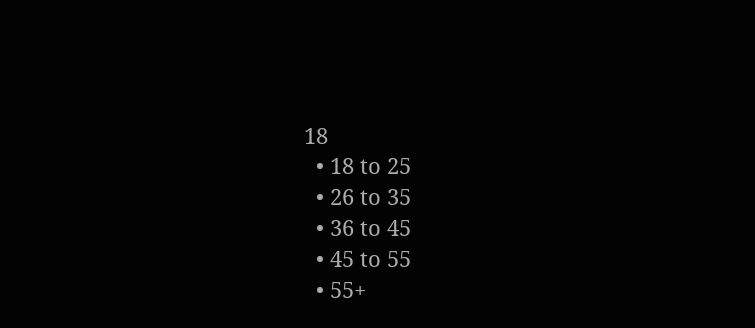18
  • 18 to 25
  • 26 to 35
  • 36 to 45
  • 45 to 55
  • 55+